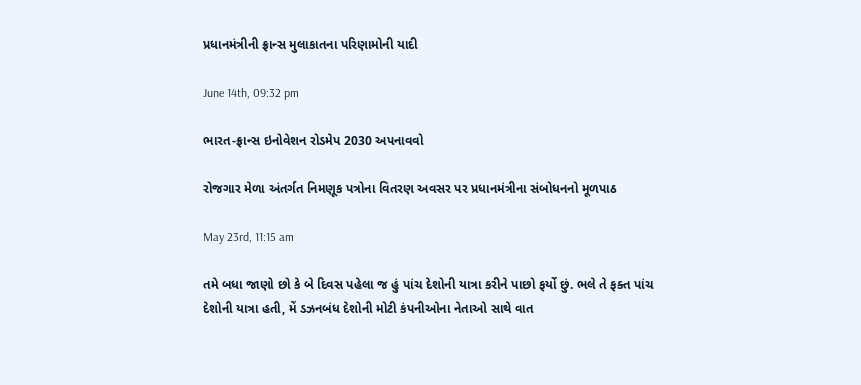પ્રધાનમંત્રીની ફ્રાન્સ મુલાકાતના પરિણામોની યાદી

June 14th, 09:32 pm

ભારત-ફ્રાન્સ ઇનોવેશન રોડમેપ 2030 અપનાવવો

રોજગાર મેળા અંતર્ગત નિમણૂક પત્રોના વિતરણ અવસર પર પ્રધાનમંત્રીના સંબોધનનો મૂળપાઠ

May 23rd, 11:15 am

તમે બધા જાણો છો કે બે દિવસ પહેલા જ હું પાંચ દેશોની યાત્રા કરીને પાછો ફર્યો છું. ભલે તે ફક્ત પાંચ દેશોની યાત્રા હતી, મેં ડઝનબંધ દેશોની મોટી કંપનીઓના નેતાઓ સાથે વાત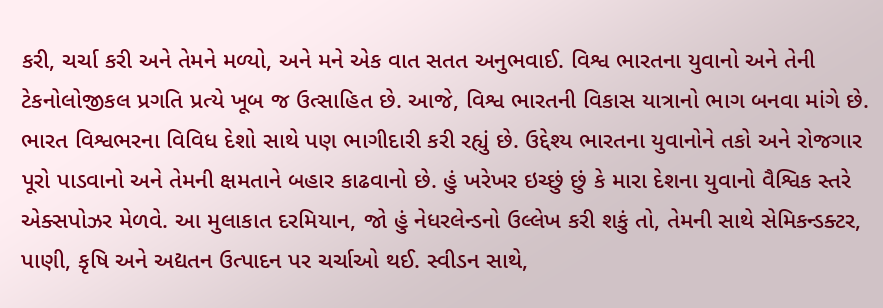કરી, ચર્ચા કરી અને તેમને મળ્યો, અને મને એક વાત સતત અનુભવાઈ. વિશ્વ ભારતના યુવાનો અને તેની ટેકનોલોજીકલ પ્રગતિ પ્રત્યે ખૂબ જ ઉત્સાહિત છે. આજે, વિશ્વ ભારતની વિકાસ યાત્રાનો ભાગ બનવા માંગે છે. ભારત વિશ્વભરના વિવિધ દેશો સાથે પણ ભાગીદારી કરી રહ્યું છે. ઉદ્દેશ્ય ભારતના યુવાનોને તકો અને રોજગાર પૂરો પાડવાનો અને તેમની ક્ષમતાને બહાર કાઢવાનો છે. હું ખરેખર ઇચ્છું છું કે મારા દેશના યુવાનો વૈશ્વિક સ્તરે એક્સપોઝર મેળવે. આ મુલાકાત દરમિયાન, જો હું નેધરલેન્ડનો ઉલ્લેખ કરી શકું તો, તેમની સાથે સેમિકન્ડક્ટર, પાણી, કૃષિ અને અદ્યતન ઉત્પાદન પર ચર્ચાઓ થઈ. સ્વીડન સાથે,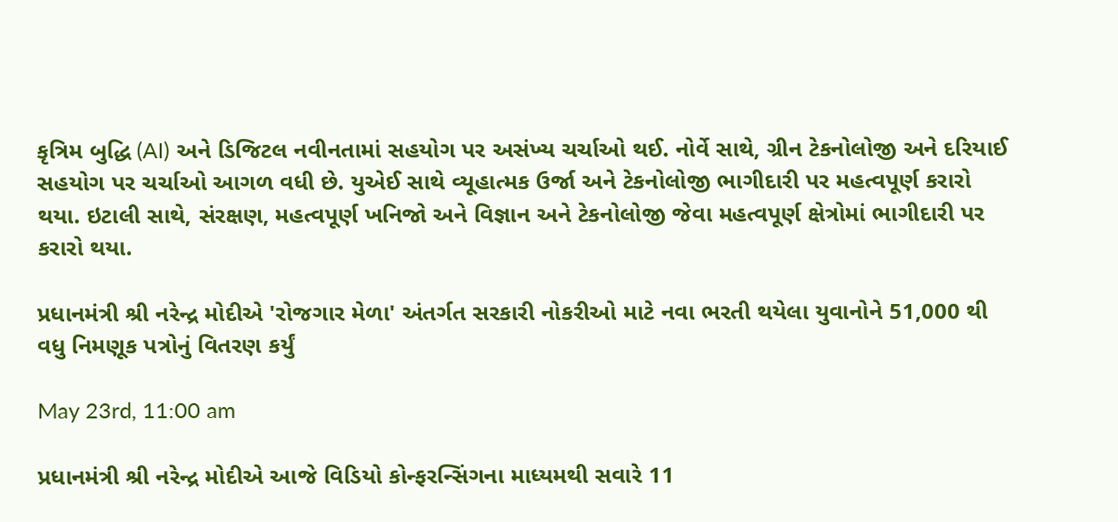કૃત્રિમ બુદ્ધિ (AI) અને ડિજિટલ નવીનતામાં સહયોગ પર અસંખ્ય ચર્ચાઓ થઈ. નોર્વે સાથે, ગ્રીન ટેકનોલોજી અને દરિયાઈ સહયોગ પર ચર્ચાઓ આગળ વધી છે. યુએઈ સાથે વ્યૂહાત્મક ઉર્જા અને ટેકનોલોજી ભાગીદારી પર મહત્વપૂર્ણ કરારો થયા. ઇટાલી સાથે, સંરક્ષણ, મહત્વપૂર્ણ ખનિજો અને વિજ્ઞાન અને ટેકનોલોજી જેવા મહત્વપૂર્ણ ક્ષેત્રોમાં ભાગીદારી પર કરારો થયા.

પ્રધાનમંત્રી શ્રી નરેન્દ્ર મોદીએ 'રોજગાર મેળા' અંતર્ગત સરકારી નોકરીઓ માટે નવા ભરતી થયેલા યુવાનોને 51,000 થી વધુ નિમણૂક પત્રોનું વિતરણ કર્યું

May 23rd, 11:00 am

પ્રધાનમંત્રી શ્રી નરેન્દ્ર મોદીએ આજે વિડિયો કોન્ફરન્સિંગના માધ્યમથી સવારે 11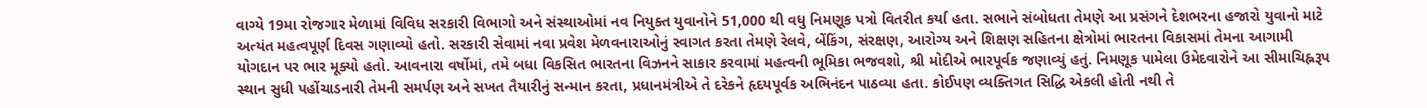વાગ્યે 19મા રોજગાર મેળામાં વિવિધ સરકારી વિભાગો અને સંસ્થાઓમાં નવ નિયુક્ત યુવાનોને 51,000 થી વધુ નિમણૂક પત્રો વિતરીત કર્યા હતા. સભાને સંબોધતા તેમણે આ પ્રસંગને દેશભરના હજારો યુવાનો માટે અત્યંત મહત્વપૂર્ણ દિવસ ગણાવ્યો હતો. સરકારી સેવામાં નવા પ્રવેશ મેળવનારાઓનું સ્વાગત કરતા તેમણે રેલવે, બેંકિંગ, સંરક્ષણ, આરોગ્ય અને શિક્ષણ સહિતના ક્ષેત્રોમાં ભારતના વિકાસમાં તેમના આગામી યોગદાન પર ભાર મૂક્યો હતો. આવનારા વર્ષોમાં, તમે બધા વિકસિત ભારતના વિઝનને સાકાર કરવામાં મહત્વની ભૂમિકા ભજવશો, શ્રી મોદીએ ભારપૂર્વક જણાવ્યું હતું. નિમણૂક પામેલા ઉમેદવારોને આ સીમાચિહ્નરૂપ સ્થાન સુધી પહોંચાડનારી તેમની સમર્પણ અને સખત તૈયારીનું સન્માન કરતા, પ્રધાનમંત્રીએ તે દરેકને હૃદયપૂર્વક અભિનંદન પાઠવ્યા હતા. કોઈપણ વ્યક્તિગત સિદ્ધિ એકલી હોતી નથી તે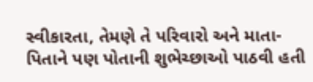સ્વીકારતા, તેમણે તે પરિવારો અને માતા-પિતાને પણ પોતાની શુભેચ્છાઓ પાઠવી હતી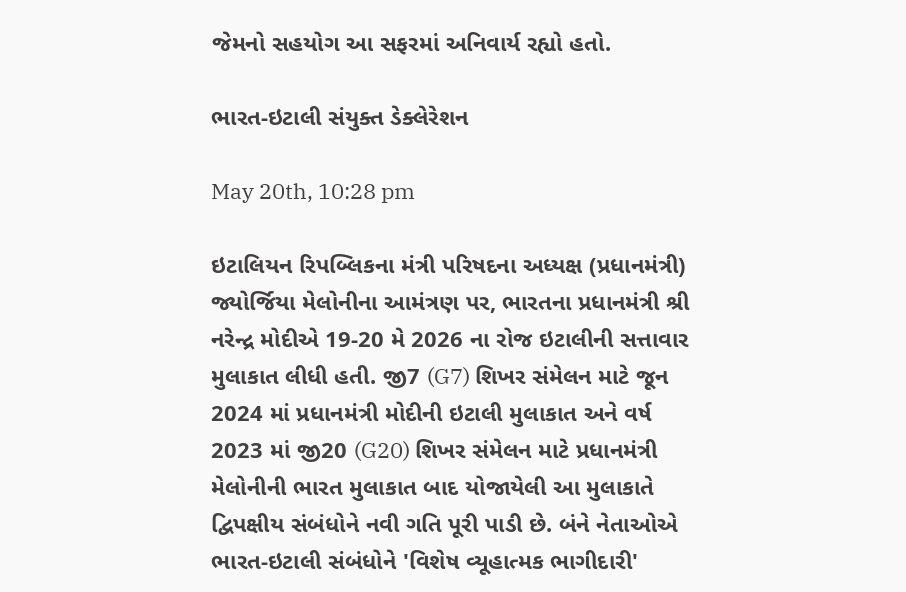જેમનો સહયોગ આ સફરમાં અનિવાર્ય રહ્યો હતો.

ભારત-ઇટાલી સંયુક્ત ડેક્લેરેશન

May 20th, 10:28 pm

ઇટાલિયન રિપબ્લિકના મંત્રી પરિષદના અધ્યક્ષ (પ્રધાનમંત્રી) જ્યોર્જિયા મેલોનીના આમંત્રણ પર, ભારતના પ્રધાનમંત્રી શ્રી નરેન્દ્ર મોદીએ 19-20 મે 2026 ના રોજ ઇટાલીની સત્તાવાર મુલાકાત લીધી હતી. જી7 (G7) શિખર સંમેલન માટે જૂન 2024 માં પ્રધાનમંત્રી મોદીની ઇટાલી મુલાકાત અને વર્ષ 2023 માં જી20 (G20) શિખર સંમેલન માટે પ્રધાનમંત્રી મેલોનીની ભારત મુલાકાત બાદ યોજાયેલી આ મુલાકાતે દ્વિપક્ષીય સંબંધોને નવી ગતિ પૂરી પાડી છે. બંને નેતાઓએ ભારત-ઇટાલી સંબંધોને 'વિશેષ વ્યૂહાત્મક ભાગીદારી'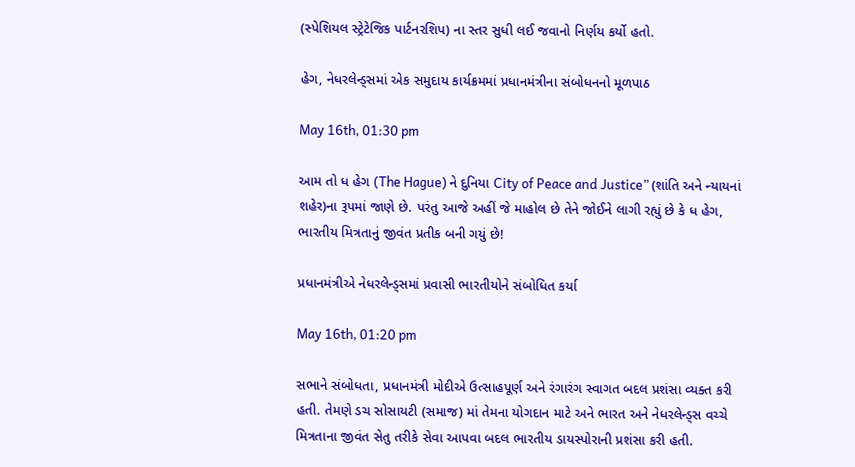(સ્પેશિયલ સ્ટ્રેટેજિક પાર્ટનરશિપ) ના સ્તર સુધી લઈ જવાનો નિર્ણય કર્યો હતો.

હેગ, નેધરલેન્ડ્સમાં એક સમુદાય કાર્યક્રમમાં પ્રધાનમંત્રીના સંબોધનનો મૂળપાઠ

May 16th, 01:30 pm

આમ તો ધ હેગ (The Hague) ને દુનિયા City of Peace and Justice” (શાંતિ અને ન્યાયનાં શહેર)ના રૂપમાં જાણે છે. પરંતુ આજે અહીં જે માહોલ છે તેને જોઈને લાગી રહ્યું છે કે ધ હેગ, ભારતીય મિત્રતાનું જીવંત પ્રતીક બની ગયું છે!

પ્રધાનમંત્રીએ નેધરલેન્ડ્સમાં પ્રવાસી ભારતીયોને સંબોધિત કર્યા

May 16th, 01:20 pm

સભાને સંબોધતા, પ્રધાનમંત્રી મોદીએ ઉત્સાહપૂર્ણ અને રંગારંગ સ્વાગત બદલ પ્રશંસા વ્યક્ત કરી હતી. તેમણે ડચ સોસાયટી (સમાજ) માં તેમના યોગદાન માટે અને ભારત અને નેધરલેન્ડ્સ વચ્ચે મિત્રતાના જીવંત સેતુ તરીકે સેવા આપવા બદલ ભારતીય ડાયસ્પોરાની પ્રશંસા કરી હતી.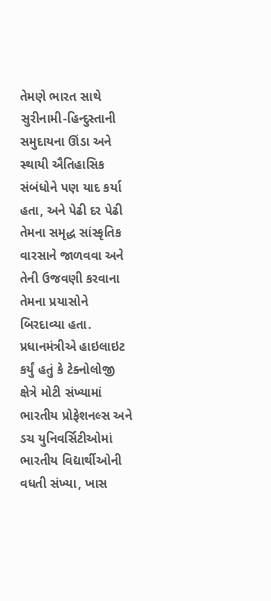તેમણે ભારત સાથે સુરીનામી-હિન્દુસ્તાની સમુદાયના ઊંડા અને સ્થાયી ઐતિહાસિક સંબંધોને પણ યાદ કર્યા હતા, અને પેઢી દર પેઢી તેમના સમૃદ્ધ સાંસ્કૃતિક વારસાને જાળવવા અને તેની ઉજવણી કરવાના તેમના પ્રયાસોને બિરદાવ્યા હતા. પ્રધાનમંત્રીએ હાઇલાઇટ કર્યું હતું કે ટેક્નોલોજી ક્ષેત્રે મોટી સંખ્યામાં ભારતીય પ્રોફેશનલ્સ અને ડચ યુનિવર્સિટીઓમાં ભારતીય વિદ્યાર્થીઓની વધતી સંખ્યા, ખાસ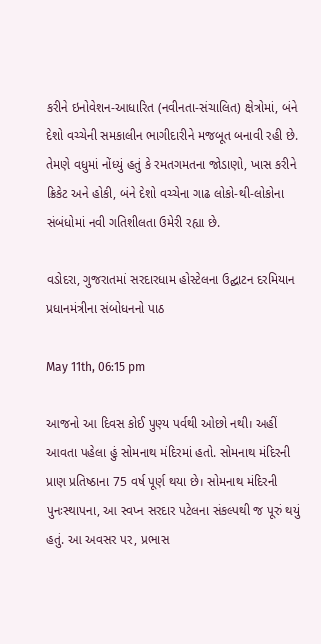કરીને ઇનોવેશન-આધારિત (નવીનતા-સંચાલિત) ક્ષેત્રોમાં, બંને દેશો વચ્ચેની સમકાલીન ભાગીદારીને મજબૂત બનાવી રહી છે. તેમણે વધુમાં નોંધ્યું હતું કે રમતગમતના જોડાણો, ખાસ કરીને ક્રિકેટ અને હોકી, બંને દેશો વચ્ચેના ગાઢ લોકો-થી-લોકોના સંબંધોમાં નવી ગતિશીલતા ઉમેરી રહ્યા છે.

વડોદરા, ગુજરાતમાં સરદારધામ હોસ્ટેલના ઉદ્ઘાટન દરમિયાન પ્રધાનમંત્રીના સંબોધનનો પાઠ

May 11th, 06:15 pm

આજનો આ દિવસ કોઈ પુણ્ય પર્વથી ઓછો નથી। અહીં આવતા પહેલા હું સોમનાથ મંદિરમાં હતો. સોમનાથ મંદિરની પ્રાણ પ્રતિષ્ઠાના 75 વર્ષ પૂર્ણ થયા છે। સોમનાથ મંદિરની પુનઃસ્થાપના, આ સ્વપ્ન સરદાર પટેલના સંકલ્પથી જ પૂરું થયું હતું. આ અવસર પર, પ્રભાસ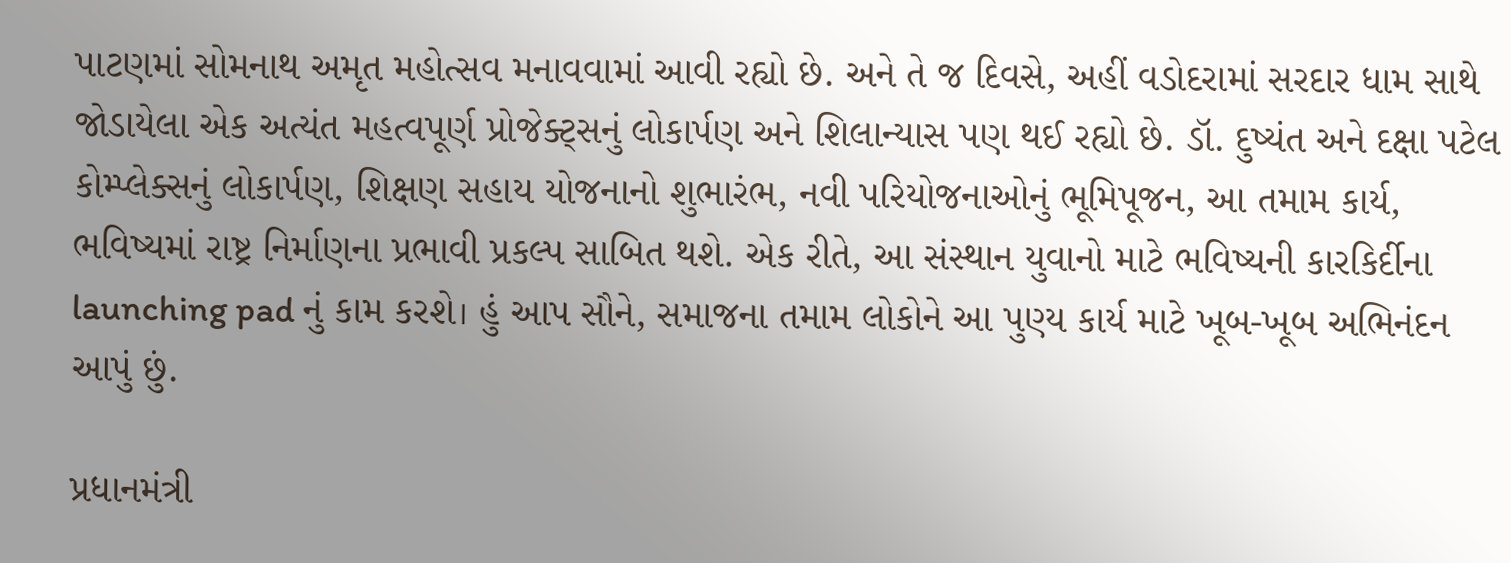પાટણમાં સોમનાથ અમૃત મહોત્સવ મનાવવામાં આવી રહ્યો છે. અને તે જ દિવસે, અહીં વડોદરામાં સરદાર ધામ સાથે જોડાયેલા એક અત્યંત મહત્વપૂર્ણ પ્રોજેક્ટ્સનું લોકાર્પણ અને શિલાન્યાસ પણ થઈ રહ્યો છે. ડૉ. દુષ્યંત અને દક્ષા પટેલ કોમ્પ્લેક્સનું લોકાર્પણ, શિક્ષણ સહાય યોજનાનો શુભારંભ, નવી પરિયોજનાઓનું ભૂમિપૂજન, આ તમામ કાર્ય, ભવિષ્યમાં રાષ્ટ્ર નિર્માણના પ્રભાવી પ્રકલ્પ સાબિત થશે. એક રીતે, આ સંસ્થાન યુવાનો માટે ભવિષ્યની કારકિર્દીના launching pad નું કામ કરશે। હું આપ સૌને, સમાજના તમામ લોકોને આ પુણ્ય કાર્ય માટે ખૂબ-ખૂબ અભિનંદન આપું છું.

પ્રધાનમંત્રી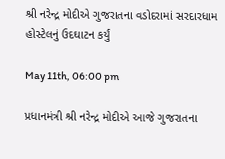શ્રી નરેન્દ્ર મોદીએ ગુજરાતના વડોદરામાં સરદારધામ હોસ્ટેલનું ઉદઘાટન કર્યું

May 11th, 06:00 pm

પ્રધાનમંત્રી શ્રી નરેન્દ્ર મોદીએ આજે ગુજરાતના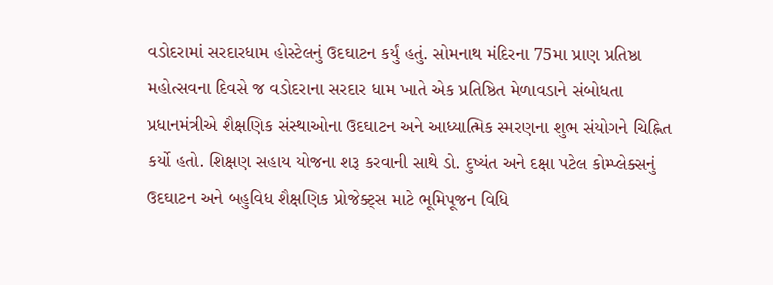વડોદરામાં સરદારધામ હોસ્ટેલનું ઉદઘાટન કર્યું હતું. સોમનાથ મંદિરના 75મા પ્રાણ પ્રતિષ્ઠા મહોત્સવના દિવસે જ વડોદરાના સરદાર ધામ ખાતે એક પ્રતિષ્ઠિત મેળાવડાને સંબોધતા પ્રધાનમંત્રીએ શૈક્ષણિક સંસ્થાઓના ઉદઘાટન અને આધ્યાત્મિક સ્મરણના શુભ સંયોગને ચિહ્નિત કર્યો હતો. શિક્ષણ સહાય યોજના શરૂ કરવાની સાથે ડો. દુષ્યંત અને દક્ષા પટેલ કોમ્પ્લેક્સનું ઉદઘાટન અને બહુવિધ શૈક્ષણિક પ્રોજેક્ટ્સ માટે ભૂમિપૂજન વિધિ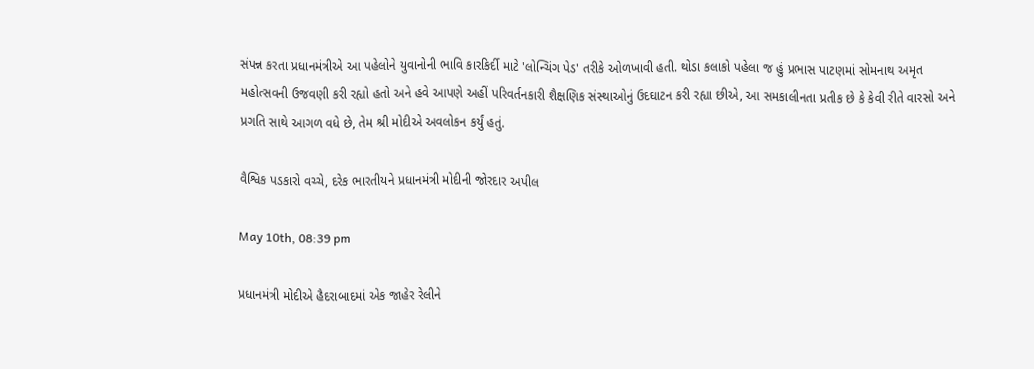સંપન્ન કરતા પ્રધાનમંત્રીએ આ પહેલોને યુવાનોની ભાવિ કારકિર્દી માટે 'લોન્ચિંગ પેડ' તરીકે ઓળખાવી હતી. થોડા કલાકો પહેલા જ હું પ્રભાસ પાટણમાં સોમનાથ અમૃત મહોત્સવની ઉજવણી કરી રહ્યો હતો અને હવે આપણે અહીં પરિવર્તનકારી શૈક્ષણિક સંસ્થાઓનું ઉદઘાટન કરી રહ્યા છીએ, આ સમકાલીનતા પ્રતીક છે કે કેવી રીતે વારસો અને પ્રગતિ સાથે આગળ વધે છે, તેમ શ્રી મોદીએ અવલોકન કર્યું હતું.

વૈશ્વિક પડકારો વચ્ચે, દરેક ભારતીયને પ્રધાનમંત્રી મોદીની જોરદાર અપીલ

May 10th, 08:39 pm

પ્રધાનમંત્રી મોદીએ હૈદરાબાદમાં એક જાહેર રેલીને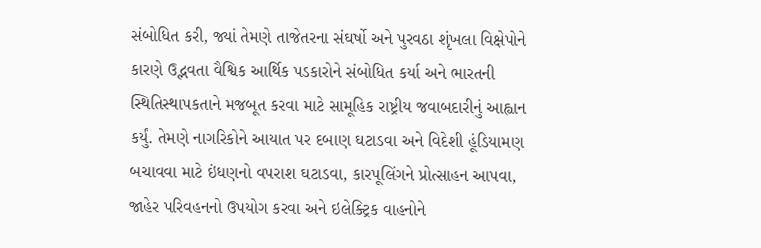સંબોધિત કરી, જ્યાં તેમણે તાજેતરના સંઘર્ષો અને પુરવઠા શૃંખલા વિક્ષેપોને કારણે ઉદ્ભવતા વૈશ્વિક આર્થિક પડકારોને સંબોધિત કર્યા અને ભારતની સ્થિતિસ્થાપકતાને મજબૂત કરવા માટે સામૂહિક રાષ્ટ્રીય જવાબદારીનું આહ્વાન કર્યું. તેમણે નાગરિકોને આયાત પર દબાણ ઘટાડવા અને વિદેશી હૂંડિયામણ બચાવવા માટે ઇંધણનો વપરાશ ઘટાડવા, કારપૂલિંગને પ્રોત્સાહન આપવા, જાહેર પરિવહનનો ઉપયોગ કરવા અને ઇલેક્ટ્રિક વાહનોને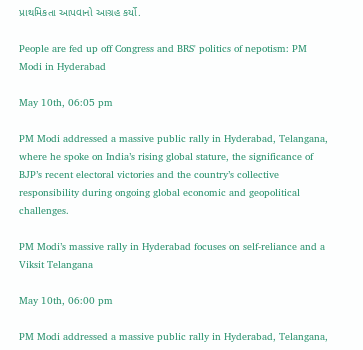પ્રાથમિકતા આપવાનો આગ્રહ કર્યો.

People are fed up off Congress and BRS' politics of nepotism: PM Modi in Hyderabad

May 10th, 06:05 pm

PM Modi addressed a massive public rally in Hyderabad, Telangana, where he spoke on India’s rising global stature, the significance of BJP’s recent electoral victories and the country’s collective responsibility during ongoing global economic and geopolitical challenges.

PM Modi’s massive rally in Hyderabad focuses on self-reliance and a Viksit Telangana

May 10th, 06:00 pm

PM Modi addressed a massive public rally in Hyderabad, Telangana,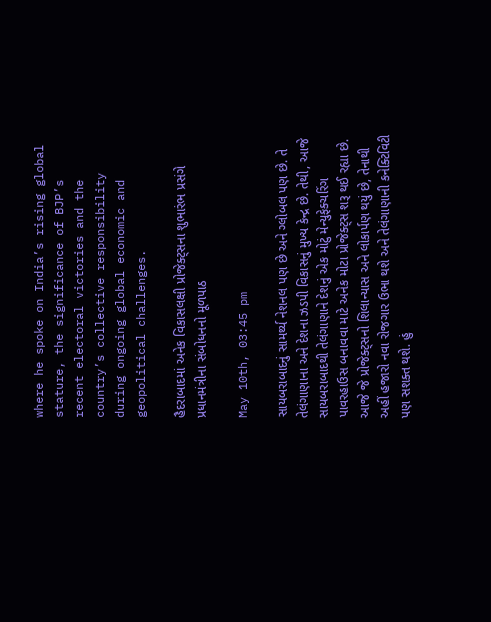where he spoke on India’s rising global stature, the significance of BJP’s recent electoral victories and the country’s collective responsibility during ongoing global economic and geopolitical challenges.

હૈદરાબાદમાં અનેક વિકાસલક્ષી પ્રોજેક્ટ્સના શુભારંભ પ્રસંગે પ્રધાનમંત્રીના સંબોધનનો મૂળપાઠ

May 10th, 03:45 pm

સાયબરાબાદનું સામર્થ્ય નેશનલ પણ છે અને ગ્લોબલ પણ છે. તે તેલંગાણાના અને દેશના ઝડપી વિકાસનું મુખ્ય કેન્દ્ર છે. તેથી, આજે સાયબરાબાદથી તેલંગાણાને દેશનું એક મોટું મેન્યુફેક્ચરિંગ પાવરહાઉસ બનાવવા માટે અનેક મોટા પ્રોજેક્ટ્સ શરૂ થઈ રહ્યા છે. આજે જે પ્રોજેક્ટ્સનો શિલાન્યાસ અને લોકાર્પણ થયું છે, તેનાથી અહીં હજારો નવા રોજગાર ઉભા થશે અને તેલંગાણાની કનેક્ટિવિટી પણ સશક્ત થશે. હું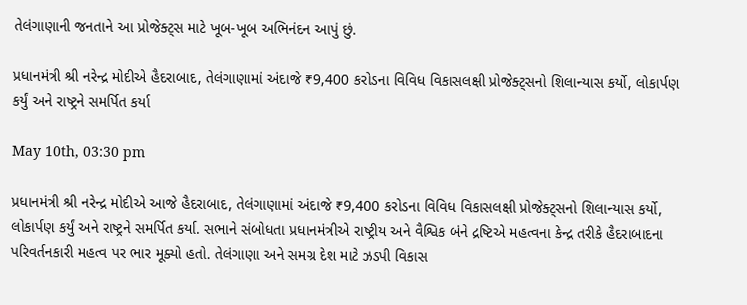તેલંગાણાની જનતાને આ પ્રોજેક્ટ્સ માટે ખૂબ-ખૂબ અભિનંદન આપું છું.

પ્રધાનમંત્રી શ્રી નરેન્દ્ર મોદીએ હૈદરાબાદ, તેલંગાણામાં અંદાજે ₹9,400 કરોડના વિવિધ વિકાસલક્ષી પ્રોજેક્ટ્સનો શિલાન્યાસ કર્યો, લોકાર્પણ કર્યું અને રાષ્ટ્રને સમર્પિત કર્યા

May 10th, 03:30 pm

પ્રધાનમંત્રી શ્રી નરેન્દ્ર મોદીએ આજે હૈદરાબાદ, તેલંગાણામાં અંદાજે ₹9,400 કરોડના વિવિધ વિકાસલક્ષી પ્રોજેક્ટ્સનો શિલાન્યાસ કર્યો, લોકાર્પણ કર્યું અને રાષ્ટ્રને સમર્પિત કર્યા. સભાને સંબોધતા પ્રધાનમંત્રીએ રાષ્ટ્રીય અને વૈશ્વિક બંને દ્રષ્ટિએ મહત્વના કેન્દ્ર તરીકે હૈદરાબાદના પરિવર્તનકારી મહત્વ પર ભાર મૂક્યો હતો. તેલંગાણા અને સમગ્ર દેશ માટે ઝડપી વિકાસ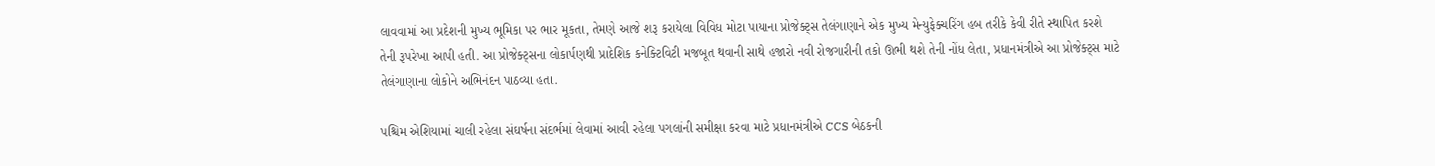લાવવામાં આ પ્રદેશની મુખ્ય ભૂમિકા પર ભાર મૂકતા, તેમણે આજે શરૂ કરાયેલા વિવિધ મોટા પાયાના પ્રોજેક્ટ્સ તેલંગાણાને એક મુખ્ય મેન્યુફેક્ચરિંગ હબ તરીકે કેવી રીતે સ્થાપિત કરશે તેની રૂપરેખા આપી હતી. આ પ્રોજેક્ટ્સના લોકાર્પણથી પ્રાદેશિક કનેક્ટિવિટી મજબૂત થવાની સાથે હજારો નવી રોજગારીની તકો ઊભી થશે તેની નોંધ લેતા, પ્રધાનમંત્રીએ આ પ્રોજેક્ટ્સ માટે તેલંગાણાના લોકોને અભિનંદન પાઠવ્યા હતા.

પશ્ચિમ એશિયામાં ચાલી રહેલા સંઘર્ષના સંદર્ભમાં લેવામાં આવી રહેલા પગલાંની સમીક્ષા કરવા માટે પ્રધાનમંત્રીએ CCS બેઠકની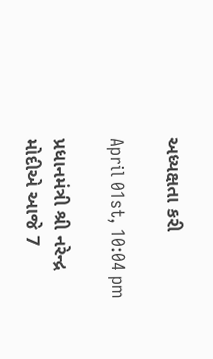અધ્યક્ષતા કરી

April 01st, 10:04 pm

પ્રધાનમંત્રી શ્રી નરેન્દ્ર મોદીએ આજે 7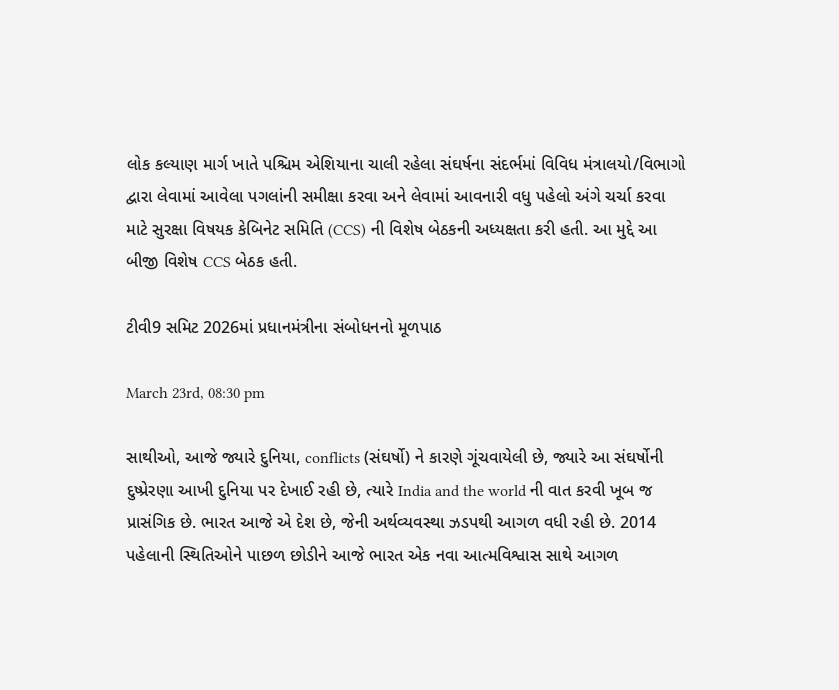લોક કલ્યાણ માર્ગ ખાતે પશ્ચિમ એશિયાના ચાલી રહેલા સંઘર્ષના સંદર્ભમાં વિવિધ મંત્રાલયો/વિભાગો દ્વારા લેવામાં આવેલા પગલાંની સમીક્ષા કરવા અને લેવામાં આવનારી વધુ પહેલો અંગે ચર્ચા કરવા માટે સુરક્ષા વિષયક કેબિનેટ સમિતિ (CCS) ની વિશેષ બેઠકની અધ્યક્ષતા કરી હતી. આ મુદ્દે આ બીજી વિશેષ CCS બેઠક હતી.

ટીવી9 સમિટ 2026માં પ્રધાનમંત્રીના સંબોધનનો મૂળપાઠ

March 23rd, 08:30 pm

સાથીઓ, આજે જ્યારે દુનિયા, conflicts (સંઘર્ષો) ને કારણે ગૂંચવાયેલી છે, જ્યારે આ સંઘર્ષોની દુષ્પ્રેરણા આખી દુનિયા પર દેખાઈ રહી છે, ત્યારે India and the world ની વાત કરવી ખૂબ જ પ્રાસંગિક છે. ભારત આજે એ દેશ છે, જેની અર્થવ્યવસ્થા ઝડપથી આગળ વધી રહી છે. 2014 પહેલાની સ્થિતિઓને પાછળ છોડીને આજે ભારત એક નવા આત્મવિશ્વાસ સાથે આગળ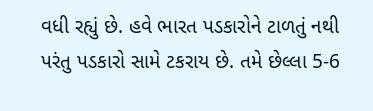વધી રહ્યું છે. હવે ભારત પડકારોને ટાળતું નથી પરંતુ પડકારો સામે ટકરાય છે. તમે છેલ્લા 5-6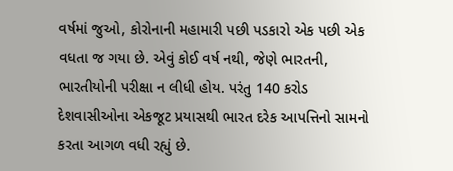વર્ષમાં જુઓ, કોરોનાની મહામારી પછી પડકારો એક પછી એક વધતા જ ગયા છે. એવું કોઈ વર્ષ નથી, જેણે ભારતની, ભારતીયોની પરીક્ષા ન લીધી હોય. પરંતુ 140 કરોડ દેશવાસીઓના એકજૂટ પ્રયાસથી ભારત દરેક આપત્તિનો સામનો કરતા આગળ વધી રહ્યું છે.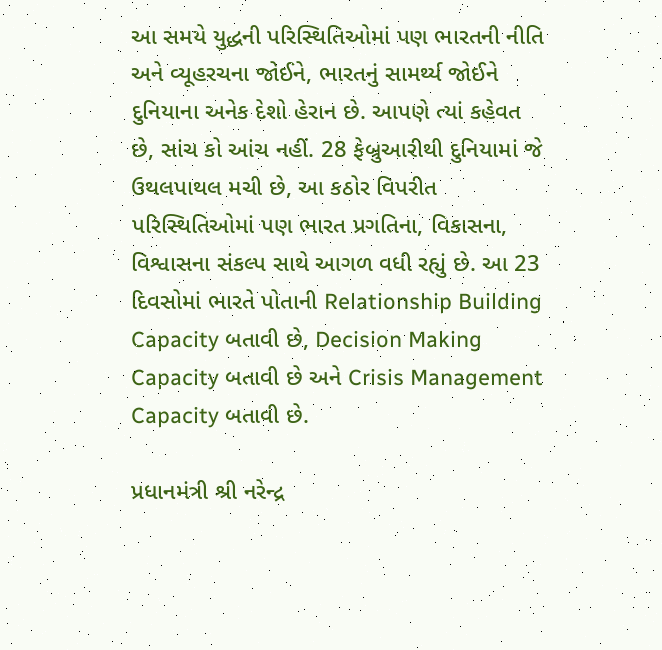આ સમયે યુદ્ધની પરિસ્થિતિઓમાં પણ ભારતની નીતિ અને વ્યૂહરચના જોઈને, ભારતનું સામર્થ્ય જોઈને દુનિયાના અનેક દેશો હેરાન છે. આપણે ત્યાં કહેવત છે, સાંચ કો આંચ નહીં. 28 ફેબ્રુઆરીથી દુનિયામાં જે ઉથલપાથલ મચી છે, આ કઠોર વિપરીત પરિસ્થિતિઓમાં પણ ભારત પ્રગતિના, વિકાસના, વિશ્વાસના સંકલ્પ સાથે આગળ વધી રહ્યું છે. આ 23 દિવસોમાં ભારતે પોતાની Relationship Building Capacity બતાવી છે, Decision Making Capacity બતાવી છે અને Crisis Management Capacity બતાવી છે.

પ્રધાનમંત્રી શ્રી નરેન્દ્ર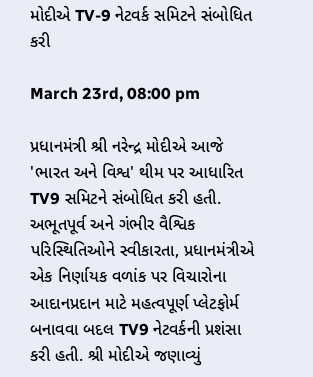મોદીએ TV-9 નેટવર્ક સમિટને સંબોધિત કરી

March 23rd, 08:00 pm

પ્રધાનમંત્રી શ્રી નરેન્દ્ર મોદીએ આજે 'ભારત અને વિશ્વ' થીમ પર આધારિત TV9 સમિટને સંબોધિત કરી હતી. અભૂતપૂર્વ અને ગંભીર વૈશ્વિક પરિસ્થિતિઓને સ્વીકારતા, પ્રધાનમંત્રીએ એક નિર્ણાયક વળાંક પર વિચારોના આદાનપ્રદાન માટે મહત્વપૂર્ણ પ્લેટફોર્મ બનાવવા બદલ TV9 નેટવર્કની પ્રશંસા કરી હતી. શ્રી મોદીએ જણાવ્યું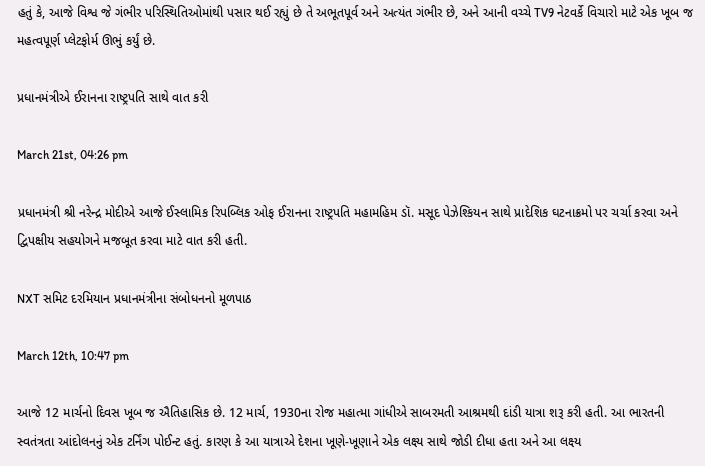હતું કે, આજે વિશ્વ જે ગંભીર પરિસ્થિતિઓમાંથી પસાર થઈ રહ્યું છે તે અભૂતપૂર્વ અને અત્યંત ગંભીર છે, અને આની વચ્ચે TV9 નેટવર્કે વિચારો માટે એક ખૂબ જ મહત્વપૂર્ણ પ્લેટફોર્મ ઊભું કર્યું છે.

પ્રધાનમંત્રીએ ઈરાનના રાષ્ટ્રપતિ સાથે વાત કરી

March 21st, 04:26 pm

પ્રધાનમંત્રી શ્રી નરેન્દ્ર મોદીએ આજે ઈસ્લામિક રિપબ્લિક ઓફ ઈરાનના રાષ્ટ્રપતિ મહામહિમ ડૉ. મસૂદ પેઝેશ્કિયન સાથે પ્રાદેશિક ઘટનાક્રમો પર ચર્ચા કરવા અને દ્વિપક્ષીય સહયોગને મજબૂત કરવા માટે વાત કરી હતી.

NXT સમિટ દરમિયાન પ્રધાનમંત્રીના સંબોધનનો મૂળપાઠ

March 12th, 10:47 pm

આજે 12 માર્ચનો દિવસ ખૂબ જ ઐતિહાસિક છે. 12 માર્ચ, 1930ના રોજ મહાત્મા ગાંધીએ સાબરમતી આશ્રમથી દાંડી યાત્રા શરૂ કરી હતી. આ ભારતની સ્વતંત્રતા આંદોલનનું એક ટર્નિંગ પોઈન્ટ હતું. કારણ કે આ યાત્રાએ દેશના ખૂણે-ખૂણાને એક લક્ષ્ય સાથે જોડી દીધા હતા અને આ લક્ષ્ય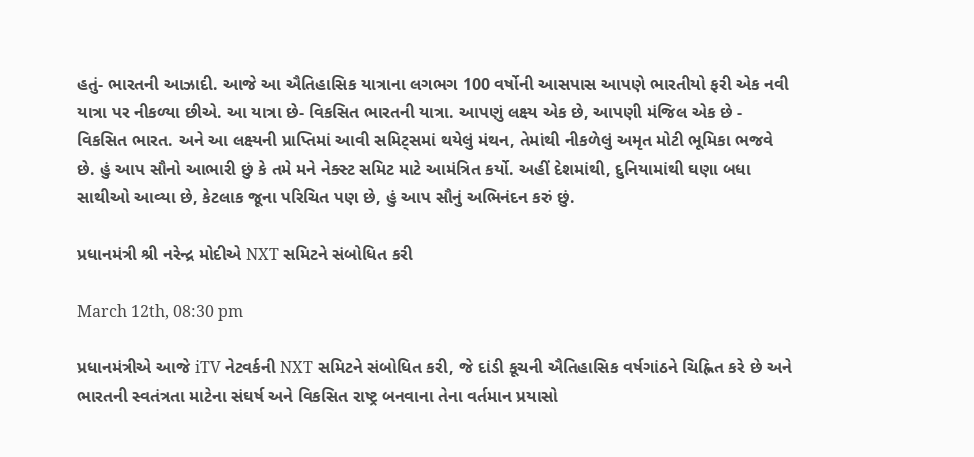હતું- ભારતની આઝાદી. આજે આ ઐતિહાસિક યાત્રાના લગભગ 100 વર્ષોની આસપાસ આપણે ભારતીયો ફરી એક નવી યાત્રા પર નીકળ્યા છીએ. આ યાત્રા છે- વિકસિત ભારતની યાત્રા. આપણું લક્ષ્ય એક છે, આપણી મંજિલ એક છે - વિકસિત ભારત. અને આ લક્ષ્યની પ્રાપ્તિમાં આવી સમિટ્સમાં થયેલું મંથન, તેમાંથી નીકળેલું અમૃત મોટી ભૂમિકા ભજવે છે. હું આપ સૌનો આભારી છું કે તમે મને નેક્સ્ટ સમિટ માટે આમંત્રિત કર્યો. અહીં દેશમાંથી, દુનિયામાંથી ઘણા બધા સાથીઓ આવ્યા છે, કેટલાક જૂના પરિચિત પણ છે, હું આપ સૌનું અભિનંદન કરું છું.

પ્રધાનમંત્રી શ્રી નરેન્દ્ર મોદીએ NXT સમિટને સંબોધિત કરી

March 12th, 08:30 pm

પ્રધાનમંત્રીએ આજે iTV નેટવર્કની NXT સમિટને સંબોધિત કરી, જે દાંડી કૂચની ઐતિહાસિક વર્ષગાંઠને ચિહ્નિત કરે છે અને ભારતની સ્વતંત્રતા માટેના સંઘર્ષ અને વિકસિત રાષ્ટ્ર બનવાના તેના વર્તમાન પ્રયાસો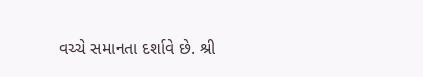વચ્ચે સમાનતા દર્શાવે છે. શ્રી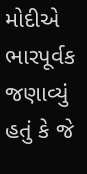મોદીએ ભારપૂર્વક જણાવ્યું હતું કે જે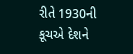રીતે 1930ની કૂચએ દેશને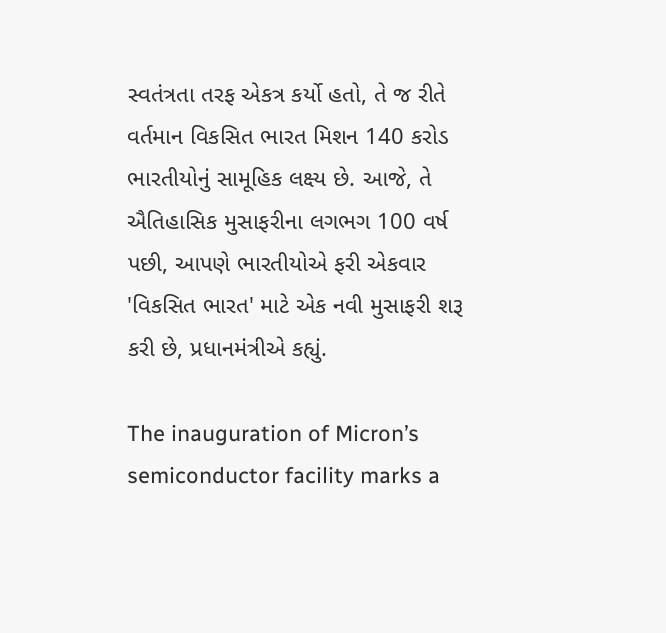સ્વતંત્રતા તરફ એકત્ર કર્યો હતો, તે જ રીતે વર્તમાન વિકસિત ભારત મિશન 140 કરોડ ભારતીયોનું સામૂહિક લક્ષ્ય છે. આજે, તે ઐતિહાસિક મુસાફરીના લગભગ 100 વર્ષ પછી, આપણે ભારતીયોએ ફરી એકવાર 'વિકસિત ભારત' માટે એક નવી મુસાફરી શરૂ કરી છે, પ્રધાનમંત્રીએ કહ્યું.

The inauguration of Micron’s semiconductor facility marks a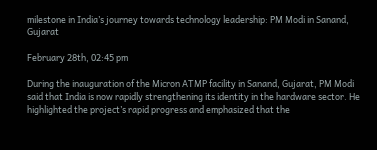milestone in India’s journey towards technology leadership: PM Modi in Sanand, Gujarat

February 28th, 02:45 pm

During the inauguration of the Micron ATMP facility in Sanand, Gujarat, PM Modi said that India is now rapidly strengthening its identity in the hardware sector. He highlighted the project’s rapid progress and emphasized that the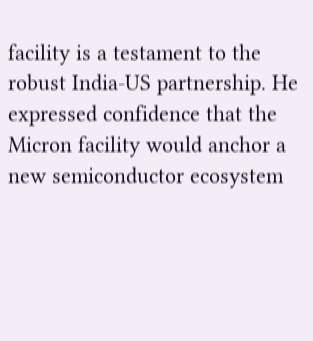facility is a testament to the robust India-US partnership. He expressed confidence that the Micron facility would anchor a new semiconductor ecosystem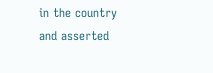in the country and asserted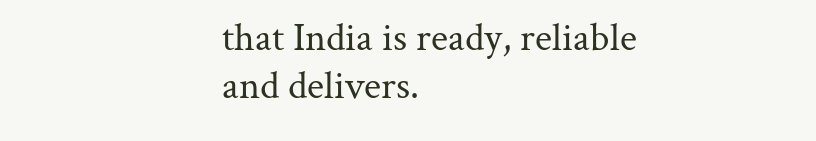that India is ready, reliable and delivers.